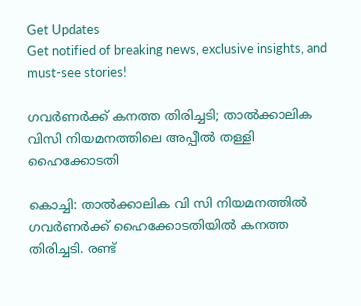Get Updates
Get notified of breaking news, exclusive insights, and must-see stories!

ഗവര്‍ണര്‍ക്ക് കനത്ത തിരിച്ചടി; താല്‍ക്കാലിക വിസി നിയമനത്തിലെ അപ്പീല്‍ തള്ളി ഹൈക്കോടതി

കൊച്ചി: താല്‍ക്കാലിക വി സി നിയമനത്തില്‍ ഗവര്‍ണര്‍ക്ക് ഹൈക്കോടതിയില്‍ കനത്ത തിരിച്ചടി. രണ്ട്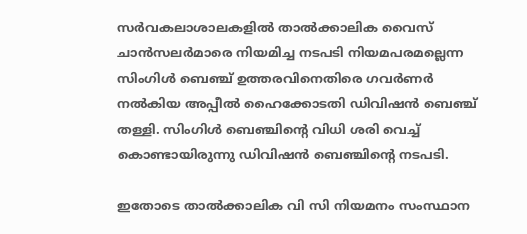സര്‍വകലാശാലകളില്‍ താല്‍ക്കാലിക വൈസ് ചാന്‍സലര്‍മാരെ നിയമിച്ച നടപടി നിയമപരമല്ലെന്ന സിംഗിള്‍ ബെഞ്ച് ഉത്തരവിനെതിരെ ഗവര്‍ണര്‍ നല്‍കിയ അപ്പീല്‍ ഹൈക്കോടതി ഡിവിഷന്‍ ബെഞ്ച് തള്ളി. സിംഗിള്‍ ബെഞ്ചിന്റെ വിധി ശരി വെച്ച് കൊണ്ടായിരുന്നു ഡിവിഷന്‍ ബെഞ്ചിന്റെ നടപടി.

ഇതോടെ താല്‍ക്കാലിക വി സി നിയമനം സംസ്ഥാന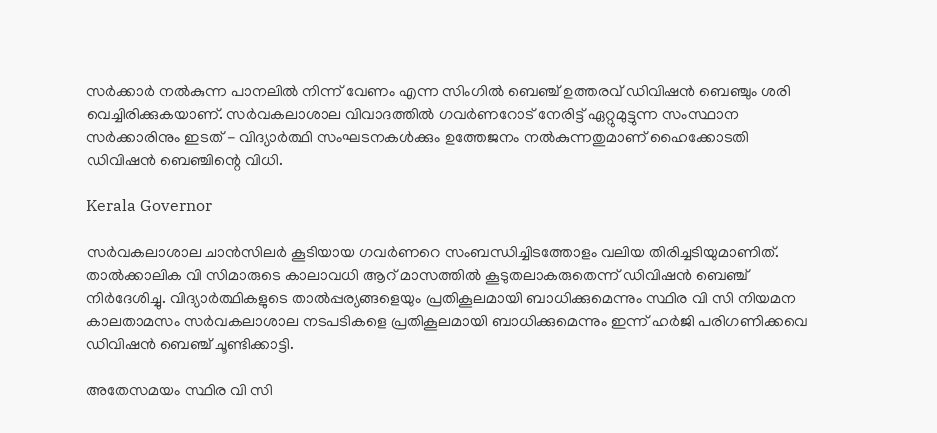സര്‍ക്കാര്‍ നല്‍കുന്ന പാനലില്‍ നിന്ന് വേണം എന്ന സിംഗില്‍ ബെഞ്ച് ഉത്തരവ് ഡിവിഷന്‍ ബെഞ്ചും ശരി വെച്ചിരിക്കുകയാണ്. സര്‍വകലാശാല വിവാദത്തില്‍ ഗവര്‍ണറോട് നേരിട്ട് ഏറ്റുമുട്ടുന്ന സംസ്ഥാന സര്‍ക്കാരിനും ഇടത് - വിദ്യാര്‍ത്ഥി സംഘടനകള്‍ക്കും ഉത്തേജനം നല്‍കുന്നതുമാണ് ഹൈക്കോടതി ഡിവിഷന്‍ ബെഞ്ചിന്റെ വിധി.

Kerala Governor

സര്‍വകലാശാല ചാന്‍സിലര്‍ കൂടിയായ ഗവര്‍ണറെ സംബന്ധിച്ചിടത്തോളം വലിയ തിരിച്ചടിയുമാണിത്. താല്‍ക്കാലിക വി സിമാരുടെ കാലാവധി ആറ് മാസത്തില്‍ കൂടുതലാകരുതെന്ന് ഡിവിഷന്‍ ബെഞ്ച് നിര്‍ദേശിച്ചു. വിദ്യാര്‍ത്ഥികളുടെ താല്‍പ്പര്യങ്ങളെയും പ്രതികൂലമായി ബാധിക്കുമെന്നും സ്ഥിര വി സി നിയമന കാലതാമസം സര്‍വകലാശാല നടപടികളെ പ്രതികൂലമായി ബാധിക്കുമെന്നും ഇന്ന് ഹര്‍ജി പരിഗണിക്കവെ ഡിവിഷന്‍ ബെഞ്ച് ചൂണ്ടിക്കാട്ടി.

അതേസമയം സ്ഥിര വി സി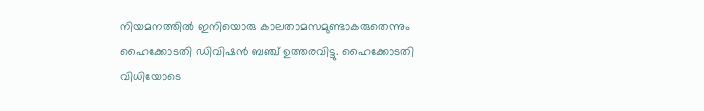നിയമനത്തില്‍ ഇനിയൊരു കാലതാമസമുണ്ടാകരുതെന്നും ഹൈക്കോടതി ഡിവിഷന്‍ ബഞ്ച് ഉത്തരവിട്ടു. ഹൈക്കോടതി വിധിയോടെ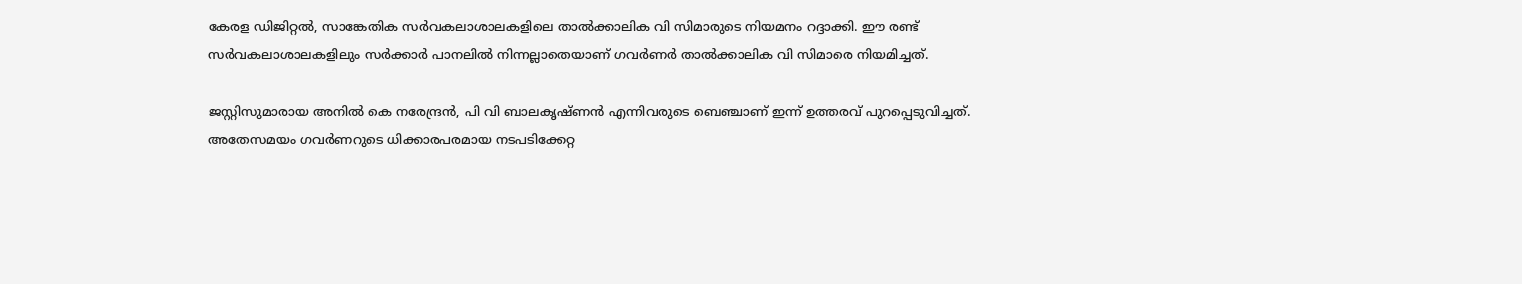കേരള ഡിജിറ്റല്‍, സാങ്കേതിക സര്‍വകലാശാലകളിലെ താല്‍ക്കാലിക വി സിമാരുടെ നിയമനം റദ്ദാക്കി. ഈ രണ്ട് സര്‍വകലാശാലകളിലും സര്‍ക്കാര്‍ പാനലില്‍ നിന്നല്ലാതെയാണ് ഗവര്‍ണര്‍ താല്‍ക്കാലിക വി സിമാരെ നിയമിച്ചത്.

ജസ്റ്റിസുമാരായ അനില്‍ കെ നരേന്ദ്രന്‍, പി വി ബാലകൃഷ്ണന്‍ എന്നിവരുടെ ബെഞ്ചാണ് ഇന്ന് ഉത്തരവ് പുറപ്പെടുവിച്ചത്. അതേസമയം ഗവര്‍ണറുടെ ധിക്കാരപരമായ നടപടിക്കേറ്റ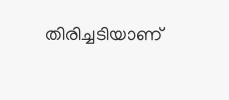തിരിച്ചടിയാണ്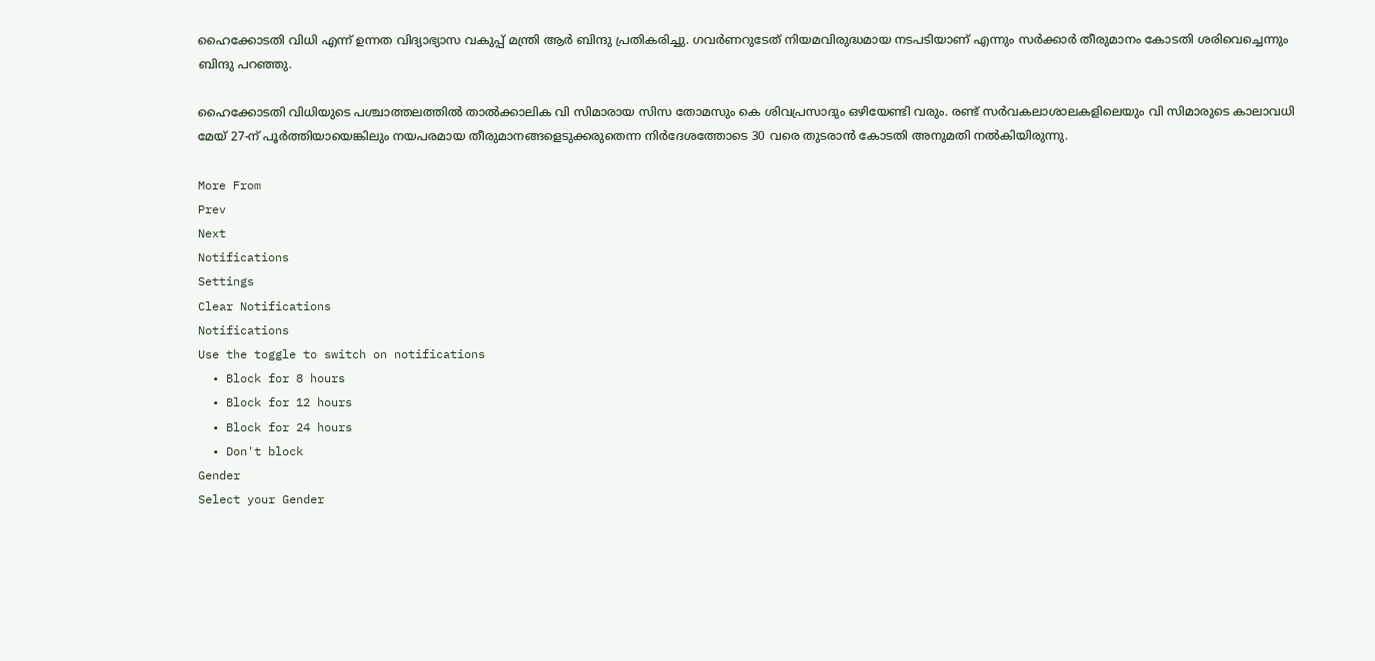ഹൈക്കോടതി വിധി എന്ന് ഉന്നത വിദ്യാഭ്യാസ വകുപ്പ് മന്ത്രി ആര്‍ ബിന്ദു പ്രതികരിച്ചു. ഗവര്‍ണറുടേത് നിയമവിരുദ്ധമായ നടപടിയാണ് എന്നും സര്‍ക്കാര്‍ തീരുമാനം കോടതി ശരിവെച്ചെന്നും ബിന്ദു പറഞ്ഞു.

ഹൈക്കോടതി വിധിയുടെ പശ്ചാത്തലത്തില്‍ താല്‍ക്കാലിക വി സിമാരായ സിസ തോമസും കെ ശിവപ്രസാദും ഒഴിയേണ്ടി വരും. രണ്ട് സര്‍വകലാശാലകളിലെയും വി സിമാരുടെ കാലാവധി മേയ് 27-ന് പൂര്‍ത്തിയായെങ്കിലും നയപരമായ തീരുമാനങ്ങളെടുക്കരുതെന്ന നിര്‍ദേശത്തോടെ 30 വരെ തുടരാന്‍ കോടതി അനുമതി നല്‍കിയിരുന്നു.

More From
Prev
Next
Notifications
Settings
Clear Notifications
Notifications
Use the toggle to switch on notifications
  • Block for 8 hours
  • Block for 12 hours
  • Block for 24 hours
  • Don't block
Gender
Select your Gender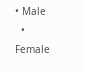• Male
  • Female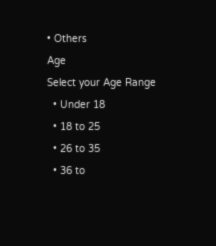• Others
Age
Select your Age Range
  • Under 18
  • 18 to 25
  • 26 to 35
  • 36 to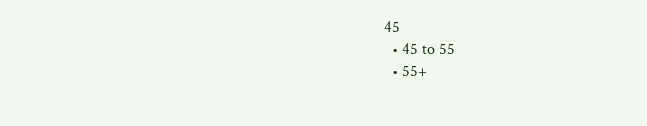45
  • 45 to 55
  • 55+